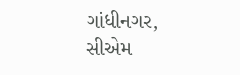ગાંધીનગર,
સીએમ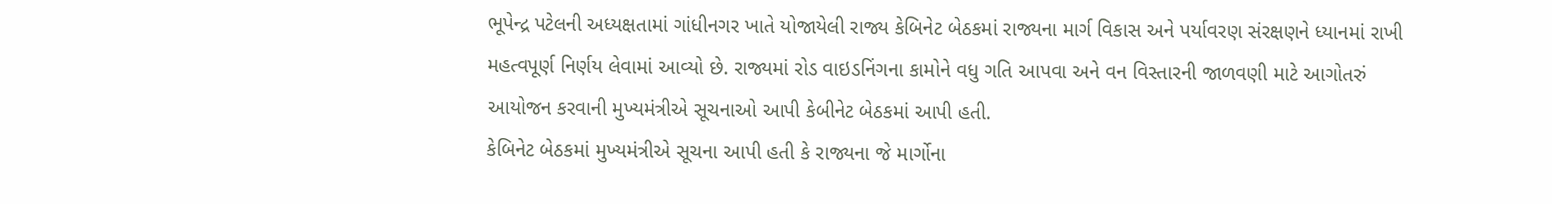ભૂપેન્દ્ર પટેલની અધ્યક્ષતામાં ગાંધીનગર ખાતે યોજાયેલી રાજ્ય કેબિનેટ બેઠકમાં રાજ્યના માર્ગ વિકાસ અને પર્યાવરણ સંરક્ષણને ધ્યાનમાં રાખી મહત્વપૂર્ણ નિર્ણય લેવામાં આવ્યો છે. રાજ્યમાં રોડ વાઇડનિંગના કામોને વધુ ગતિ આપવા અને વન વિસ્તારની જાળવણી માટે આગોતરું આયોજન કરવાની મુખ્યમંત્રીએ સૂચનાઓ આપી કેબીનેટ બેઠકમાં આપી હતી.
કેબિનેટ બેઠકમાં મુખ્યમંત્રીએ સૂચના આપી હતી કે રાજ્યના જે માર્ગોના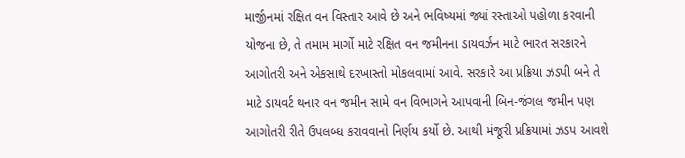માર્જીનમાં રક્ષિત વન વિસ્તાર આવે છે અને ભવિષ્યમાં જ્યાં રસ્તાઓ પહોળા કરવાની યોજના છે, તે તમામ માર્ગો માટે રક્ષિત વન જમીનના ડાયવર્ઝન માટે ભારત સરકારને આગોતરી અને એકસાથે દરખાસ્તો મોકલવામાં આવે. સરકારે આ પ્રક્રિયા ઝડપી બને તે માટે ડાયવર્ટ થનાર વન જમીન સામે વન વિભાગને આપવાની બિન-જંગલ જમીન પણ આગોતરી રીતે ઉપલબ્ધ કરાવવાનો નિર્ણય કર્યો છે. આથી મંજૂરી પ્રક્રિયામાં ઝડપ આવશે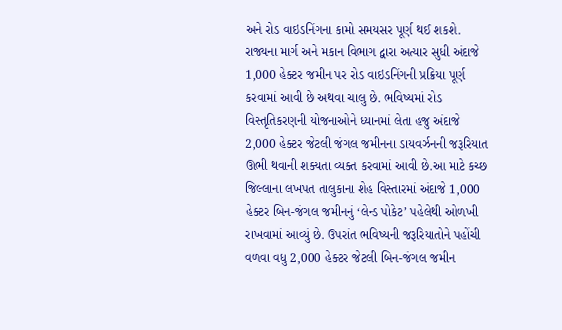અને રોડ વાઇડનિંગના કામો સમયસર પૂર્ણ થઈ શકશે.
રાજ્યના માર્ગ અને મકાન વિભાગ દ્વારા અત્યાર સુધી અંદાજે 1,000 હેક્ટર જમીન પર રોડ વાઇડનિંગની પ્રક્રિયા પૂર્ણ કરવામાં આવી છે અથવા ચાલુ છે. ભવિષ્યમાં રોડ વિસ્તૃતિકરણની યોજનાઓને ધ્યાનમાં લેતા હજુ અંદાજે 2,000 હેક્ટર જેટલી જંગલ જમીનના ડાયવર્ઝનની જરૂરિયાત ઊભી થવાની શક્યતા વ્યક્ત કરવામાં આવી છે.આ માટે કચ્છ જિલ્લાના લખપત તાલુકાના શેહ વિસ્તારમાં અંદાજે 1,000 હેક્ટર બિન-જંગલ જમીનનું ‘લેન્ડ પોકેટ’ પહેલેથી ઓળખી રાખવામાં આવ્યું છે. ઉપરાંત ભવિષ્યની જરૂરિયાતોને પહોંચી વળવા વધુ 2,000 હેક્ટર જેટલી બિન-જંગલ જમીન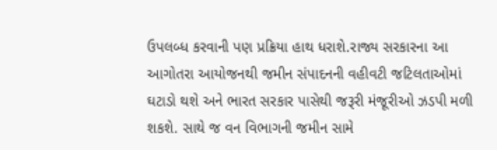ઉપલબ્ધ કરવાની પણ પ્રક્રિયા હાથ ધરાશે.રાજ્ય સરકારના આ આગોતરા આયોજનથી જમીન સંપાદનની વહીવટી જટિલતાઓમાં ઘટાડો થશે અને ભારત સરકાર પાસેથી જરૂરી મંજૂરીઓ ઝડપી મળી શકશે. સાથે જ વન વિભાગની જમીન સામે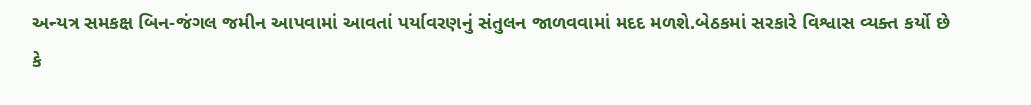અન્યત્ર સમકક્ષ બિન-જંગલ જમીન આપવામાં આવતાં પર્યાવરણનું સંતુલન જાળવવામાં મદદ મળશે.બેઠકમાં સરકારે વિશ્વાસ વ્યક્ત કર્યો છે કે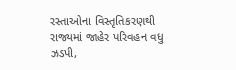રસ્તાઓના વિસ્તૃતિકરણથી રાજ્યમાં જાહેર પરિવહન વધુ ઝડપી,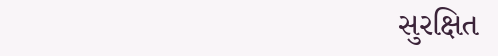સુરક્ષિત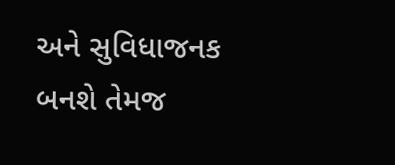અને સુવિધાજનક બનશે તેમજ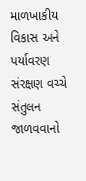માળખાકીય વિકાસ અને પર્યાવરણ સંરક્ષણ વચ્ચે સંતુલન જાળવવાનો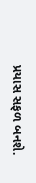પ્રયાસ સફળ બનશે.